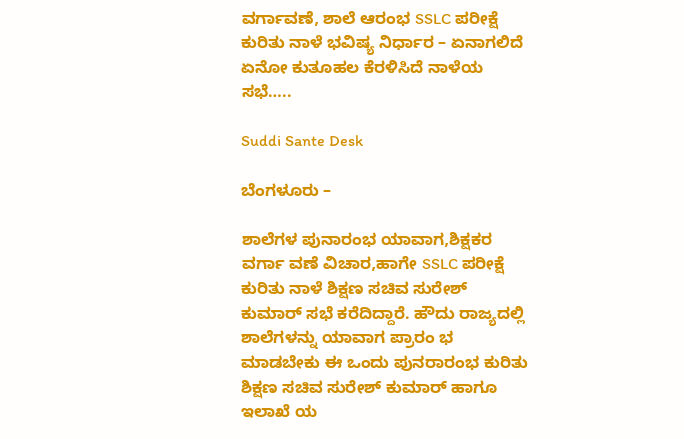ವರ್ಗಾವಣೆ, ಶಾಲೆ ಆರಂಭ SSLC ಪರೀಕ್ಷೆ ಕುರಿತು ನಾಳೆ ಭವಿಷ್ಯ ನಿರ್ಧಾರ – ಏನಾಗಲಿದೆ ಏನೋ ಕುತೂಹಲ ಕೆರಳಿಸಿದೆ ನಾಳೆಯ ಸಭೆ…..

Suddi Sante Desk

ಬೆಂಗಳೂರು –

ಶಾಲೆಗಳ ಪುನಾರಂಭ ಯಾವಾಗ,ಶಿಕ್ಷಕರ ವರ್ಗಾ ವಣೆ ವಿಚಾರ,ಹಾಗೇ SSLC ಪರೀಕ್ಷೆ ಕುರಿತು ನಾಳೆ ಶಿಕ್ಷಣ ಸಚಿವ ಸುರೇಶ್ ಕುಮಾರ್ ಸಭೆ ಕರೆದಿದ್ದಾರೆ. ಹೌದು ರಾಜ್ಯದಲ್ಲಿ ಶಾಲೆಗಳನ್ನು ಯಾವಾಗ ಪ್ರಾರಂ ಭ ಮಾಡಬೇಕು ಈ ಒಂದು ಪುನರಾರಂಭ ಕುರಿತು ಶಿಕ್ಷಣ ಸಚಿವ ಸುರೇಶ್‍ ಕುಮಾರ್ ಹಾಗೂ ಇಲಾಖೆ ಯ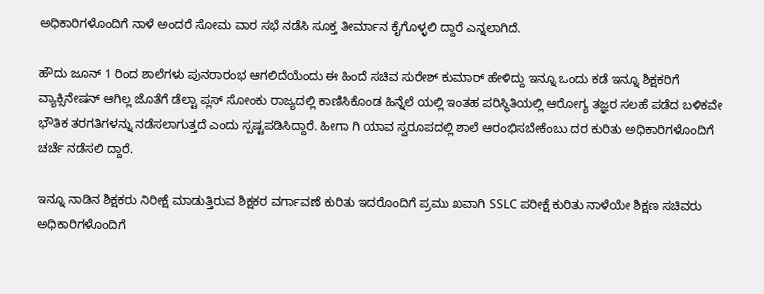ಅಧಿಕಾರಿಗಳೊಂದಿಗೆ ನಾಳೆ ಅಂದರೆ ಸೋಮ ವಾರ ಸಭೆ ನಡೆಸಿ ಸೂಕ್ತ ತೀರ್ಮಾನ ಕೈಗೊಳ್ಳಲಿ ದ್ದಾರೆ ಎನ್ನಲಾಗಿದೆ.

ಹೌದು ಜೂನ್ 1 ರಿಂದ ಶಾಲೆಗಳು ಪುನರಾರಂಭ ಆಗಲಿದೆಯೆಂದು ಈ ಹಿಂದೆ ಸಚಿವ ಸುರೇಶ್‍ ಕುಮಾರ್ ಹೇಳಿದ್ದು ಇನ್ನೂ ಒಂದು ಕಡೆ ಇನ್ನೂ ಶಿಕ್ಷಕರಿಗೆ ವ್ಯಾಕ್ಸಿನೇಷನ್‌ ಆಗಿಲ್ಲ ಜೊತೆಗೆ ಡೆಲ್ಟಾ ಪ್ಲಸ್ ಸೋಂಕು ರಾಜ್ಯದಲ್ಲಿ ಕಾಣಿಸಿಕೊಂಡ ಹಿನ್ನೆಲೆ ಯಲ್ಲಿ ಇಂತಹ ಪರಿಸ್ಥಿತಿಯಲ್ಲಿ ಆರೋಗ್ಯ ತಜ್ಞರ ಸಲಹೆ ಪಡೆದ ಬಳಿಕವೇ ಭೌತಿಕ ತರಗತಿಗಳನ್ನು ನಡೆಸಲಾಗುತ್ತದೆ ಎಂದು ಸ್ಪಷ್ಟಪಡಿಸಿದ್ದಾರೆ. ಹೀಗಾ ಗಿ ಯಾವ ಸ್ವರೂಪದಲ್ಲಿ ಶಾಲೆ ಆರಂಭಿಸಬೇಕೆಂಬು ದರ ಕುರಿತು ಅಧಿಕಾರಿಗಳೊಂದಿಗೆ ಚರ್ಚೆ ನಡೆಸಲಿ ದ್ದಾರೆ.

ಇನ್ನೂ ನಾಡಿನ ಶಿಕ್ಷಕರು ನಿರೀಕ್ಷೆ ಮಾಡುತ್ತಿರುವ ಶಿಕ್ಷಕರ ವರ್ಗಾವಣೆ ಕುರಿತು ಇದರೊಂದಿಗೆ ಪ್ರಮು ಖವಾಗಿ SSLC ಪರೀಕ್ಷೆ ಕುರಿತು ನಾಳೆಯೇ ಶಿಕ್ಷಣ ಸಚಿವರು ಅಧಿಕಾರಿಗಳೊಂದಿಗೆ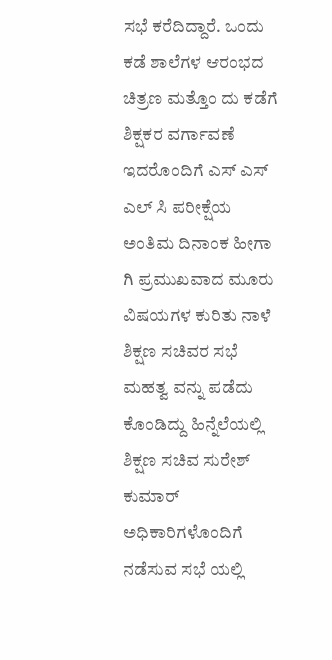ಸಭೆ ಕರೆದಿದ್ದಾರೆ. ಒಂದು ಕಡೆ ಶಾಲೆಗಳ ಆರಂಭದ ಚಿತ್ರಣ ಮತ್ತೊಂ ದು ಕಡೆಗೆ ಶಿಕ್ಷಕರ ವರ್ಗಾವಣೆ ಇದರೊಂದಿಗೆ ಎಸ್ ಎಸ್ ಎಲ್ ಸಿ ಪರೀಕ್ಷೆಯ ಅಂತಿಮ ದಿನಾಂಕ ಹೀಗಾ ಗಿ ಪ್ರಮುಖವಾದ ಮೂರು ವಿಷಯಗಳ ಕುರಿತು ನಾಳೆ ಶಿಕ್ಷಣ ಸಚಿವರ ಸಭೆ ಮಹತ್ವ ವನ್ನು ಪಡೆದು ಕೊಂಡಿದ್ದು ಹಿನ್ನೆಲೆಯಲ್ಲಿ ಶಿಕ್ಷಣ ಸಚಿವ ಸುರೇಶ್‍ ಕುಮಾರ್ ಅಧಿಕಾರಿಗಳೊಂದಿಗೆ ನಡೆಸುವ ಸಭೆ ಯಲ್ಲಿ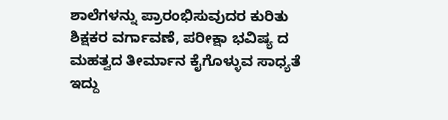ಶಾಲೆಗಳನ್ನು ಪ್ರಾರಂಭಿಸುವುದರ ಕುರಿತು ಶಿಕ್ಷಕರ ವರ್ಗಾವಣೆ, ಪರೀಕ್ಷಾ ಭವಿಷ್ಯ ದ ಮಹತ್ವದ ತೀರ್ಮಾನ ಕೈಗೊಳ್ಳುವ ಸಾಧ್ಯತೆ ಇದ್ದು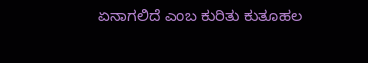ಏನಾಗಲಿದೆ ಎಂಬ ಕುರಿತು ಕುತೂಹಲ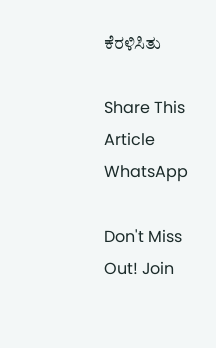ಕೆರಳಿಸಿತು

Share This Article
WhatsApp

Don't Miss Out! Join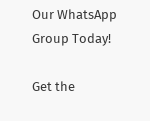Our WhatsApp Group Today!

Get the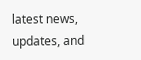latest news, updates, and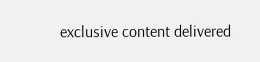exclusive content delivered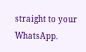straight to your WhatsApp.